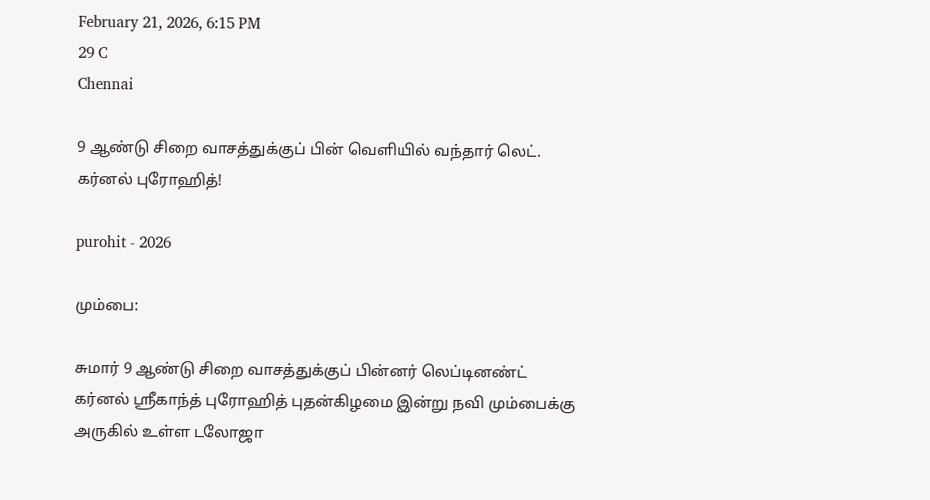February 21, 2026, 6:15 PM
29 C
Chennai

9 ஆண்டு சிறை வாசத்துக்குப் பின் வெளியில் வந்தார் லெட். கர்னல் புரோஹித்!

purohit - 2026

மும்பை:

சுமார் 9 ஆண்டு சிறை வாசத்துக்குப் பின்னர் லெப்டினண்ட் கர்னல் ஸ்ரீகாந்த் புரோஹித் புதன்கிழமை இன்று நவி மும்பைக்கு அருகில் உள்ள டலோஜா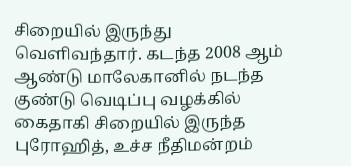சிறையில் இருந்து வெளிவந்தார். கடந்த 2008 ஆம் ஆண்டு மாலேகானில் நடந்த குண்டு வெடிப்பு வழக்கில் கைதாகி சிறையில் இருந்த புரோஹித், உச்ச நீதிமன்றம்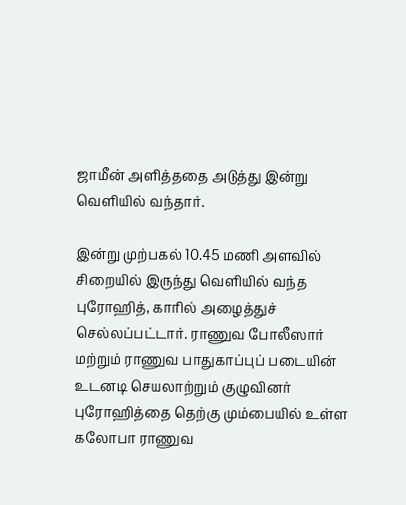ஜாமீன் அளித்ததை அடுத்து இன்று வெளியில் வந்தார்.

இன்று முற்பகல் 10.45 மணி அளவில் சிறையில் இருந்து வெளியில் வந்த புரோஹித், காரில் அழைத்துச் செல்லப்பட்டார். ராணுவ போலீஸார் மற்றும் ராணுவ பாதுகாப்புப் படையின் உடனடி செயலாற்றும் குழுவினர் புரோஹித்தை தெற்கு மும்பையில் உள்ள கலோபா ராணுவ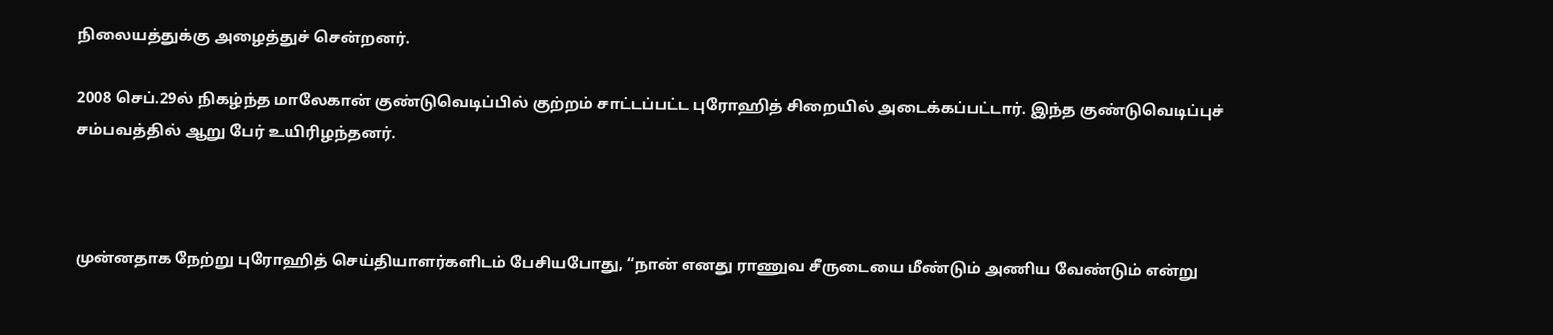நிலையத்துக்கு அழைத்துச் சென்றனர்.

2008 செப்.29ல் நிகழ்ந்த மாலேகான் குண்டுவெடிப்பில் குற்றம் சாட்டப்பட்ட புரோஹித் சிறையில் அடைக்கப்பட்டார். இந்த குண்டுவெடிப்புச் சம்பவத்தில் ஆறு பேர் உயிரிழந்தனர்.



முன்னதாக நேற்று புரோஹித் செய்தியாளர்களிடம் பேசியபோது, “நான் எனது ராணுவ சீருடையை மீண்டும் அணிய வேண்டும் என்று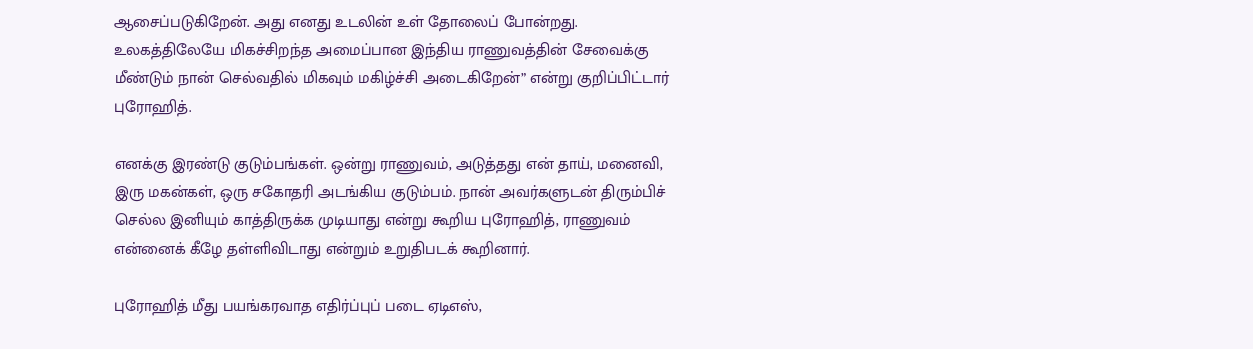ஆசைப்படுகிறேன். அது எனது உடலின் உள் தோலைப் போன்றது. உலகத்திலேயே மிகச்சிறந்த அமைப்பான இந்திய ராணுவத்தின் சேவைக்கு மீண்டும் நான் செல்வதில் மிகவும் மகிழ்ச்சி அடைகிறேன்” என்று குறிப்பிட்டார் புரோஹித்.

எனக்கு இரண்டு குடும்பங்கள். ஒன்று ராணுவம், அடுத்தது என் தாய், மனைவி, இரு மகன்கள், ஒரு சகோதரி அடங்கிய குடும்பம். நான் அவர்களுடன் திரும்பிச் செல்ல இனியும் காத்திருக்க முடியாது என்று கூறிய புரோஹித், ராணுவம் என்னைக் கீழே தள்ளிவிடாது என்றும் உறுதிபடக் கூறினார்.

புரோஹித் மீது பயங்கரவாத எதிர்ப்புப் படை ஏடிஎஸ்,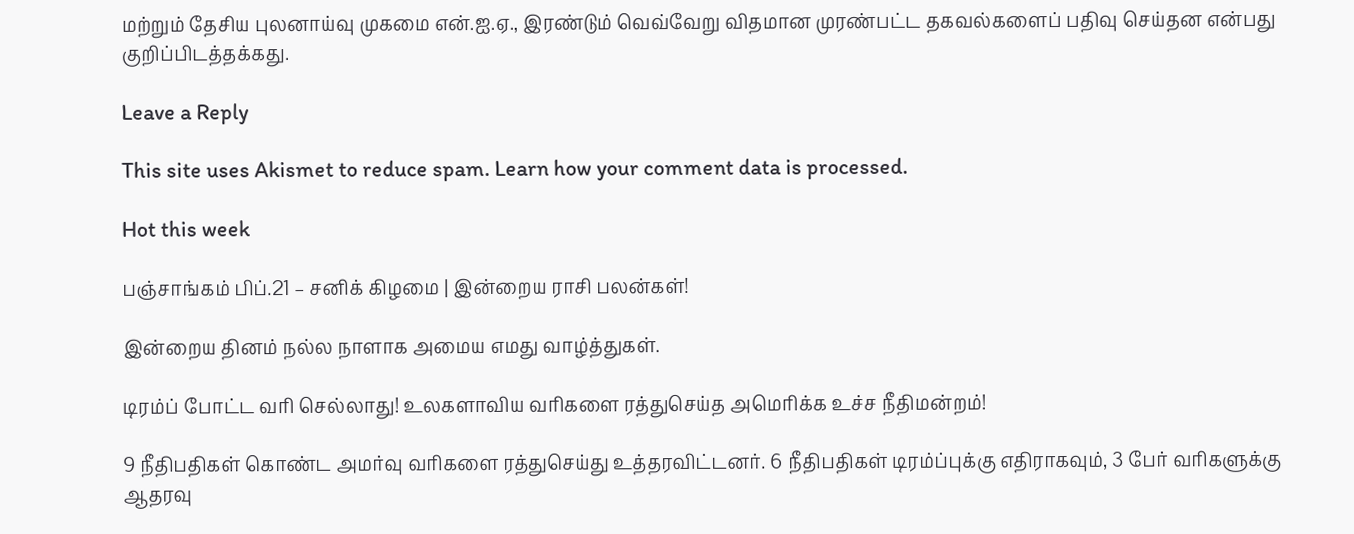மற்றும் தேசிய புலனாய்வு முகமை என்.ஐ.ஏ., இரண்டும் வெவ்வேறு விதமான முரண்பட்ட தகவல்களைப் பதிவு செய்தன என்பது குறிப்பிடத்தக்கது.

Leave a Reply

This site uses Akismet to reduce spam. Learn how your comment data is processed.

Hot this week

பஞ்சாங்கம் பிப்.21 – சனிக் கிழமை | இன்றைய ராசி பலன்கள்!

இன்றைய தினம் நல்ல நாளாக அமைய எமது வாழ்த்துகள்.

டிரம்ப் போட்ட வரி செல்லாது! உலகளாவிய வரிகளை ரத்துசெய்த அமெரிக்க உச்ச நீதிமன்றம்!

9 நீதிபதிகள் கொண்ட அமர்வு வரிகளை ரத்துசெய்து உத்தரவிட்டனர். 6 நீதிபதிகள் டிரம்ப்புக்கு எதிராகவும், 3 பேர் வரிகளுக்கு ஆதரவு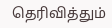தெரிவித்தும்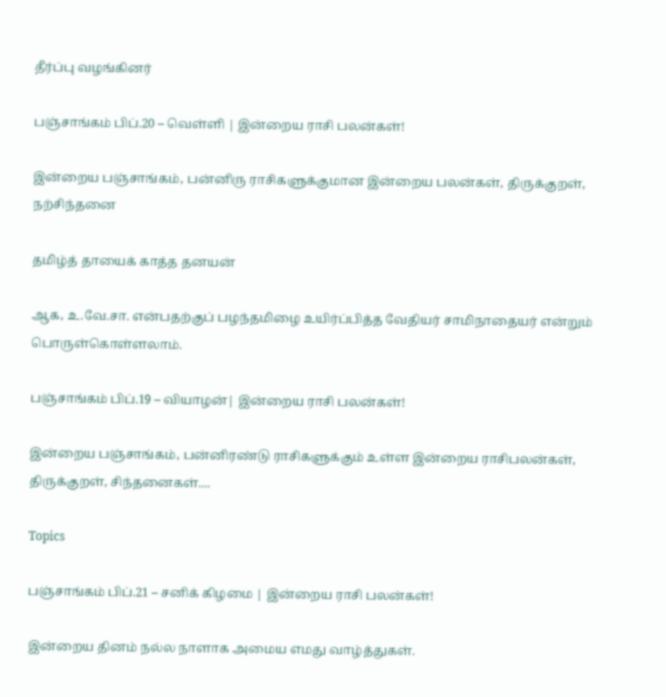தீர்ப்பு வழங்கினர்

பஞ்சாங்கம் பிப்.20 – வெள்ளி | இன்றைய ராசி பலன்கள்!

இன்றைய பஞ்சாங்கம், பன்னிரு ராசிகளுக்குமான இன்றைய பலன்கள், திருக்குறள், நற்சிந்தனை

தமிழ்த் தாயைக் காத்த தனயன்

ஆக, உ.வே.சா. என்பதற்குப் பழந்தமிழை உயிர்ப்பித்த வேதியர் சாமிநாதையர் என்றும் பொருள்கொள்ளலாம்.

பஞ்சாங்கம் பிப்.19 – வியாழன்| இன்றைய ராசி பலன்கள்!

இன்றைய பஞ்சாங்கம், பன்னிரண்டு ராசிகளுக்கும் உள்ள இன்றைய ராசிபலன்கள், திருக்குறள், சிந்தனைகள்....

Topics

பஞ்சாங்கம் பிப்.21 – சனிக் கிழமை | இன்றைய ராசி பலன்கள்!

இன்றைய தினம் நல்ல நாளாக அமைய எமது வாழ்த்துகள்.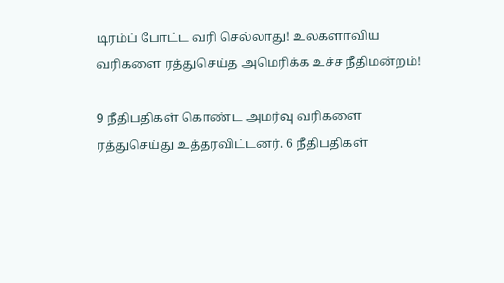டிரம்ப் போட்ட வரி செல்லாது! உலகளாவிய வரிகளை ரத்துசெய்த அமெரிக்க உச்ச நீதிமன்றம்!

9 நீதிபதிகள் கொண்ட அமர்வு வரிகளை ரத்துசெய்து உத்தரவிட்டனர். 6 நீதிபதிகள்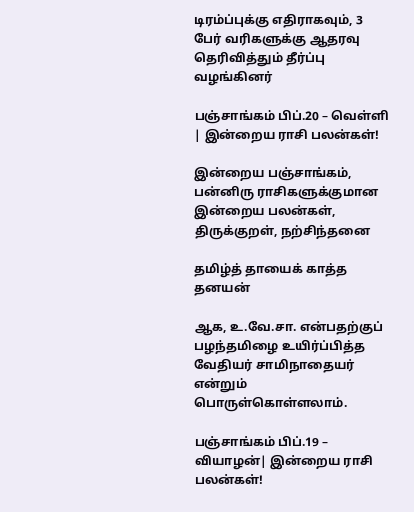டிரம்ப்புக்கு எதிராகவும், 3 பேர் வரிகளுக்கு ஆதரவு தெரிவித்தும் தீர்ப்பு வழங்கினர்

பஞ்சாங்கம் பிப்.20 – வெள்ளி | இன்றைய ராசி பலன்கள்!

இன்றைய பஞ்சாங்கம், பன்னிரு ராசிகளுக்குமான இன்றைய பலன்கள், திருக்குறள், நற்சிந்தனை

தமிழ்த் தாயைக் காத்த தனயன்

ஆக, உ.வே.சா. என்பதற்குப் பழந்தமிழை உயிர்ப்பித்த வேதியர் சாமிநாதையர் என்றும் பொருள்கொள்ளலாம்.

பஞ்சாங்கம் பிப்.19 – வியாழன்| இன்றைய ராசி பலன்கள்!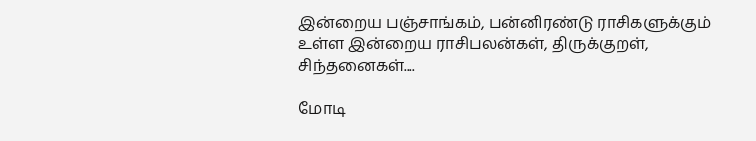இன்றைய பஞ்சாங்கம், பன்னிரண்டு ராசிகளுக்கும் உள்ள இன்றைய ராசிபலன்கள், திருக்குறள், சிந்தனைகள்....

மோடி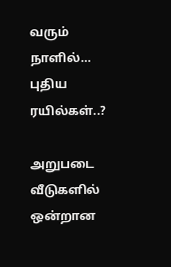வரும் நாளில்… புதிய ரயில்கள்..?

அறுபடை வீடுகளில் ஒன்றான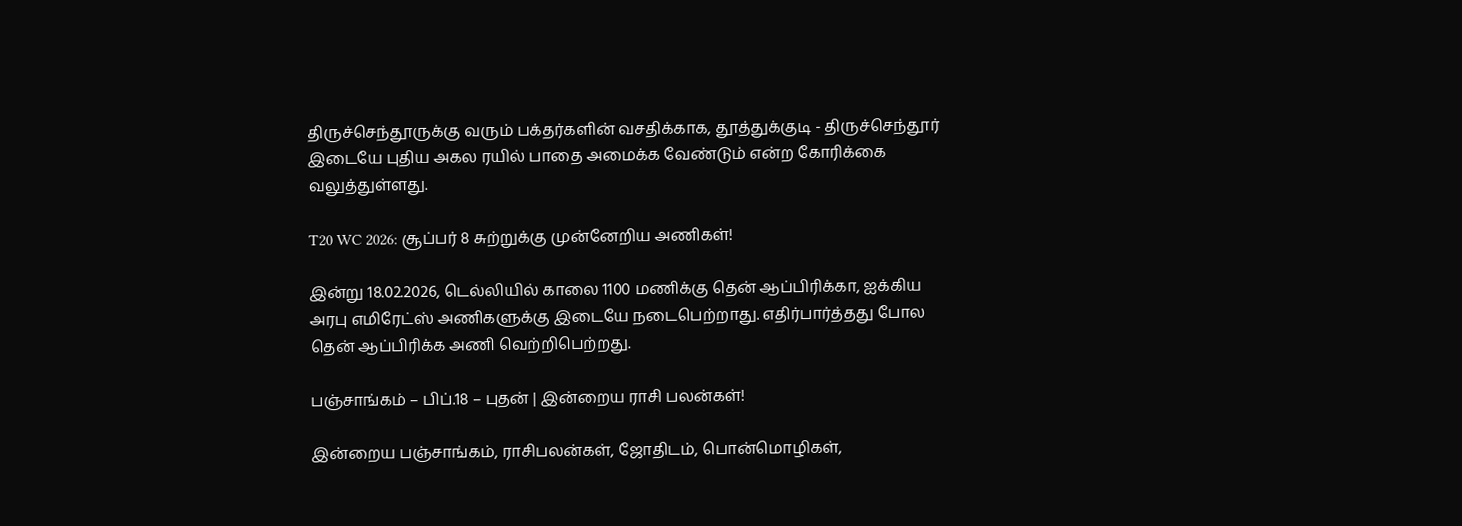திருச்செந்தூருக்கு வரும் பக்தர்களின் வசதிக்காக, தூத்துக்குடி - திருச்செந்தூர் இடையே புதிய அகல ரயில் பாதை அமைக்க வேண்டும் என்ற கோரிக்கை வலுத்துள்ளது.

T20 WC 2026: சூப்பர் 8 சுற்றுக்கு முன்னேறிய அணிகள்!

இன்று 18.02.2026, டெல்லியில் காலை 1100 மணிக்கு தென் ஆப்பிரிக்கா, ஐக்கிய அரபு எமிரேட்ஸ் அணிகளுக்கு இடையே நடைபெற்றாது. எதிர்பார்த்தது போல தென் ஆப்பிரிக்க அணி வெற்றிபெற்றது.

பஞ்சாங்கம் – பிப்.18 – புதன் | இன்றைய ராசி பலன்கள்!

இன்றைய பஞ்சாங்கம், ராசிபலன்கள், ஜோதிடம், பொன்மொழிகள்,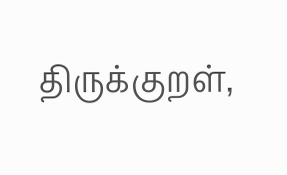திருக்குறள்,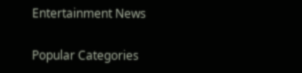Entertainment News

Popular Categories